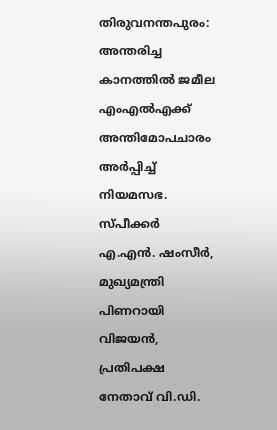തിരുവനന്തപുരം: അന്തരിച്ച കാനത്തിൽ ജമീല എംഎൽഎക്ക് അന്തിമോപചാരം അർപ്പിച്ച് നിയമസഭ. സ്പീക്കർ എ.എൻ. ഷംസീർ, മുഖ്യമന്ത്രി പിണറായി വിജയൻ, പ്രതിപക്ഷ നേതാവ് വി.ഡി.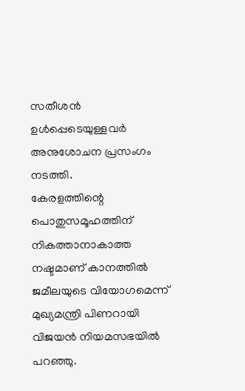സതീശൻ ഉൾപ്പെടെയുള്ളവർ അനുശോചന പ്രസംഗം നടത്തി.
കേരളത്തിന്റെ പൊതുസമൂഹത്തിന് നികത്താനാകാത്ത നഷ്ടമാണ് കാനത്തിൽ ജമീലയുടെ വിയോഗമെന്ന് മുഖ്യമന്ത്രി പിണറായി വിജയൻ നിയമസഭയിൽ പറഞ്ഞു.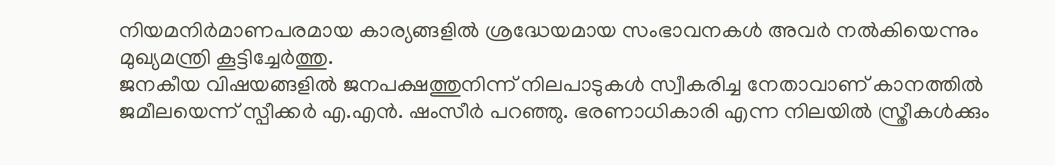നിയമനിർമാണപരമായ കാര്യങ്ങളിൽ ശ്രദ്ധേയമായ സംഭാവനകൾ അവർ നൽകിയെന്നും മുഖ്യമന്ത്രി കൂട്ടിച്ചേർത്തു.
ജനകീയ വിഷയങ്ങളിൽ ജനപക്ഷത്തുനിന്ന് നിലപാടുകൾ സ്വീകരിച്ച നേതാവാണ് കാനത്തിൽ ജമീലയെന്ന് സ്പീക്കർ എ.എൻ. ഷംസീർ പറഞ്ഞു. ഭരണാധികാരി എന്ന നിലയിൽ സ്ത്രീകൾക്കും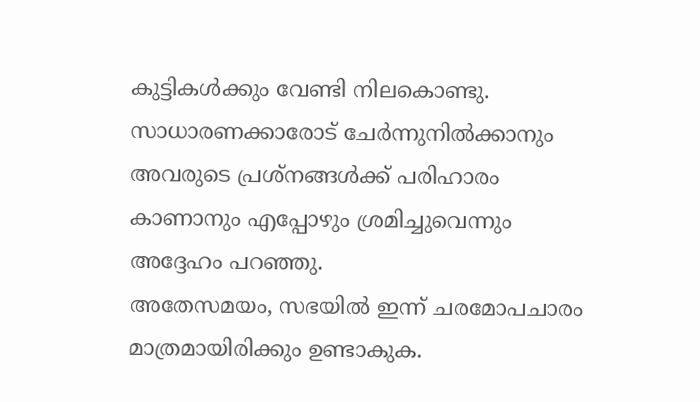കുട്ടികൾക്കും വേണ്ടി നിലകൊണ്ടു. സാധാരണക്കാരോട് ചേർന്നുനിൽക്കാനും അവരുടെ പ്രശ്നങ്ങൾക്ക് പരിഹാരം കാണാനും എപ്പോഴും ശ്രമിച്ചുവെന്നും അദ്ദേഹം പറഞ്ഞു.
അതേസമയം, സഭയിൽ ഇന്ന് ചരമോപചാരം മാത്രമായിരിക്കും ഉണ്ടാകുക.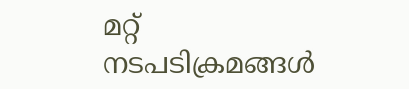മറ്റ് നടപടിക്രമങ്ങൾ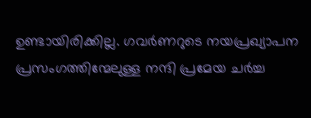ഉണ്ടായിരിക്കില്ല. ഗവർണറുടെ നയപ്രഖ്യാപന പ്രസംഗത്തിന്മേലുള്ള നന്ദി പ്രമേയ ചർച്ച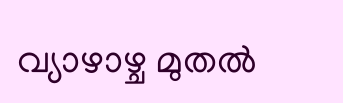വ്യാഴാഴ്ച മുതൽ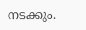നടക്കും.